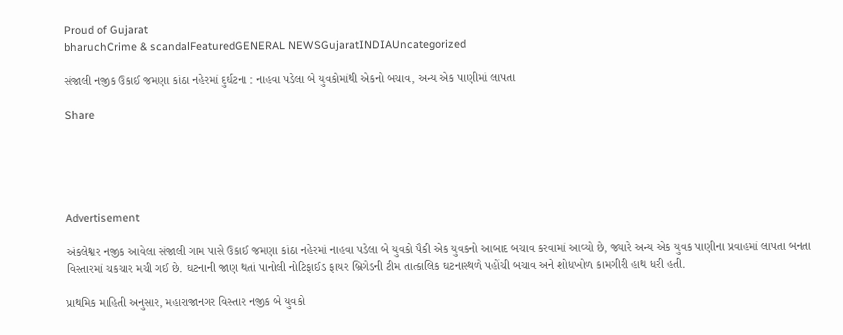Proud of Gujarat
bharuchCrime & scandalFeaturedGENERAL NEWSGujaratINDIAUncategorized

સંજાલી નજીક ઉકાઈ જમણા કાંઠા નહેરમાં દુર્ઘટના : નાહવા પડેલા બે યુવકોમાંથી એકનો બચાવ, અન્ય એક પાણીમાં લાપતા

Share





Advertisement

અંકલેશ્વર નજીક આવેલા સંજાલી ગામ પાસે ઉકાઈ જમણા કાંઠા નહેરમાં નાહવા પડેલા બે યુવકો પૈકી એક યુવકનો આબાદ બચાવ કરવામાં આવ્યો છે, જ્યારે અન્ય એક યુવક પાણીના પ્રવાહમાં લાપતા બનતા વિસ્તારમાં ચકચાર મચી ગઈ છે. ઘટનાની જાણ થતાં પાનોલી નોટિફાઈડ ફાયર બ્રિગેડની ટીમ તાત્કાલિક ઘટનાસ્થળે પહોંચી બચાવ અને શોધખોળ કામગીરી હાથ ધરી હતી.

પ્રાથમિક માહિતી અનુસાર, મહારાજાનગર વિસ્તાર નજીક બે યુવકો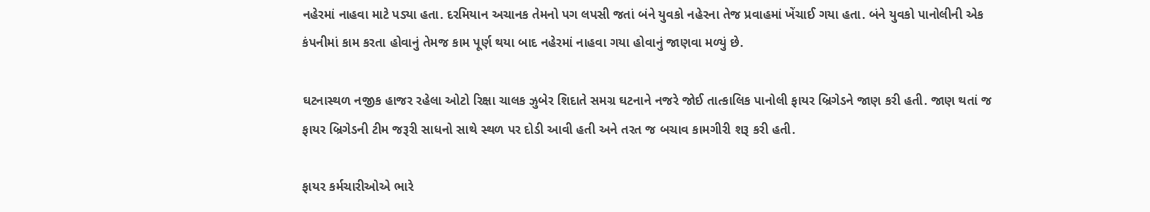નહેરમાં નાહવા માટે પડ્યા હતા. દરમિયાન અચાનક તેમનો પગ લપસી જતાં બંને યુવકો નહેરના તેજ પ્રવાહમાં ખેંચાઈ ગયા હતા. બંને યુવકો પાનોલીની એક કંપનીમાં કામ કરતા હોવાનું તેમજ કામ પૂર્ણ થયા બાદ નહેરમાં નાહવા ગયા હોવાનું જાણવા મળ્યું છે.

ઘટનાસ્થળ નજીક હાજર રહેલા ઓટો રિક્ષા ચાલક ઝુબેર શિદાતે સમગ્ર ઘટનાને નજરે જોઈ તાત્કાલિક પાનોલી ફાયર બ્રિગેડને જાણ કરી હતી. જાણ થતાં જ ફાયર બ્રિગેડની ટીમ જરૂરી સાધનો સાથે સ્થળ પર દોડી આવી હતી અને તરત જ બચાવ કામગીરી શરૂ કરી હતી.

ફાયર કર્મચારીઓએ ભારે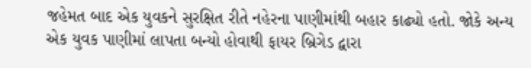જહેમત બાદ એક યુવકને સુરક્ષિત રીતે નહેરના પાણીમાંથી બહાર કાઢ્યો હતો. જોકે અન્ય એક યુવક પાણીમાં લાપતા બન્યો હોવાથી ફાયર બ્રિગેડ દ્વારા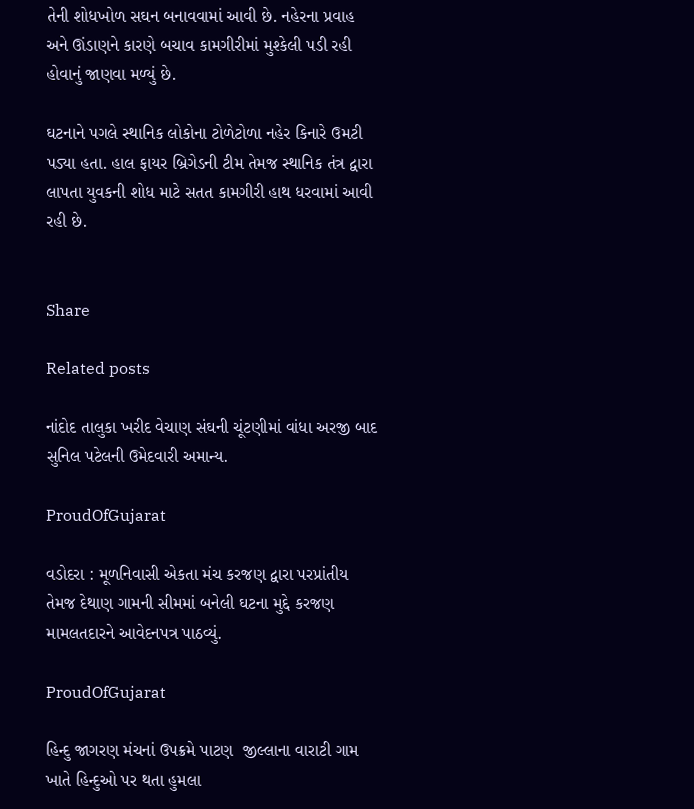તેની શોધખોળ સઘન બનાવવામાં આવી છે. નહેરના પ્રવાહ અને ઊંડાણને કારણે બચાવ કામગીરીમાં મુશ્કેલી પડી રહી હોવાનું જાણવા મળ્યું છે.

ઘટનાને પગલે સ્થાનિક લોકોના ટોળેટોળા નહેર કિનારે ઉમટી પડ્યા હતા. હાલ ફાયર બ્રિગેડની ટીમ તેમજ સ્થાનિક તંત્ર દ્વારા લાપતા યુવકની શોધ માટે સતત કામગીરી હાથ ધરવામાં આવી રહી છે.


Share

Related posts

નાંદોદ તાલુકા ખરીદ વેચાણ સંઘની ચૂંટણીમાં વાંધા અરજી બાદ સુનિલ પટેલની ઉમેદવારી અમાન્ય.

ProudOfGujarat

વડોદરા : મૂળનિવાસી એકતા મંચ કરજણ દ્વારા પરપ્રાંતીય તેમજ દેથાણ ગામની સીમમાં બનેલી ઘટના મુદ્દે કરજણ મામલતદારને આવેદનપત્ર પાઠવ્યું.

ProudOfGujarat

હિન્દુ જાગરણ મંચનાં ઉપક્રમે પાટણ  જીલ્લાના વારાટી ગામ ખાતે હિન્દુઓ પર થતા હુમલા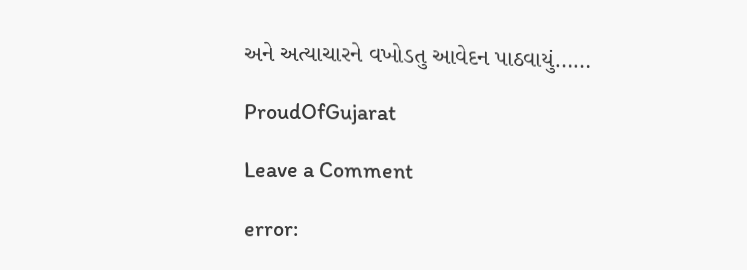અને અત્યાચારને વખોડતુ આવેદન પાઠવાયું……

ProudOfGujarat

Leave a Comment

error: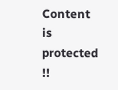Content is protected !!